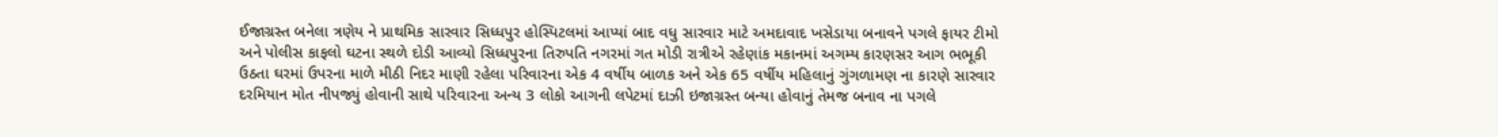ઈજાગ્રસ્ત બનેલા ત્રણેય ને પ્રાથમિક સારવાર સિધ્ધપુર હોસ્પિટલમાં આપ્યાં બાદ વધુ સારવાર માટે અમદાવાદ ખસેડાયા બનાવને પગલે ફાયર ટીમો અને પોલીસ કાફલો ઘટના સ્થળે દોડી આવ્યો સિધ્ધપુરના તિરુપતિ નગરમાં ગત મોડી રાત્રીએ રહેણાંક મકાનમાં અગમ્ય કારણસર આગ ભભૂકી ઉઠતા ઘરમાં ઉપરના માળે મીઠી નિદર માણી રહેલા પરિવારના એક 4 વર્ષીય બાળક અને એક 65 વર્ષીય મહિલાનું ગુંગળામણ ના કારણે સારવાર દરમિયાન મોત નીપજ્યું હોવાની સાથે પરિવારના અન્ય 3 લોકો આગની લપેટમાં દાઝી ઇજાગ્રસ્ત બન્યા હોવાનું તેમજ બનાવ ના પગલે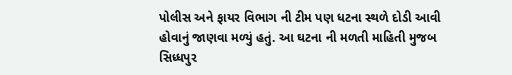પોલીસ અને ફાયર વિભાગ ની ટીમ પણ ધટના સ્થળે દોડી આવી હોવાનું જાણવા મળ્યું હતું. આ ઘટના ની મળતી માહિતી મુજબ સિધ્ધપુર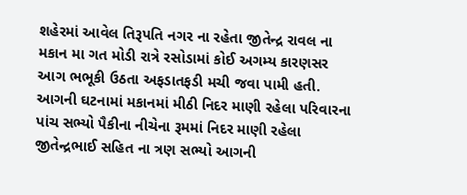શહેરમાં આવેલ તિરૂપતિ નગર ના રહેતા જીતેન્દ્ર રાવલ ના મકાન મા ગત મોડી રાત્રે રસોડામાં કોઈ અગમ્ય કારણસર આગ ભભૂકી ઉઠતા અફડાતફડી મચી જવા પામી હતી. આગની ઘટનામાં મકાનમાં મીઠી નિદર માણી રહેલા પરિવારના પાંચ સભ્યો પૈકીના નીચેના રૂમમાં નિદર માણી રહેલા જીતેન્દ્રભાઈ સહિત ના ત્રણ સભ્યો આગની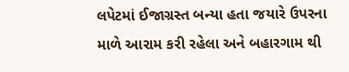લપેટમાં ઈજાગ્રસ્ત બન્યા હતા જયારે ઉપરના માળે આરામ કરી રહેલા અને બહારગામ થી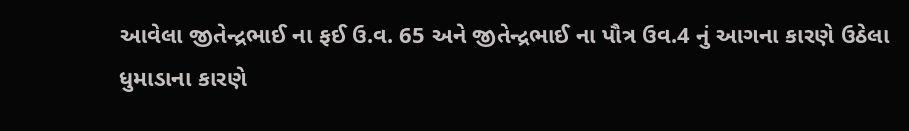આવેલા જીતેન્દ્રભાઈ ના ફઈ ઉ.વ. 65 અને જીતેન્દ્રભાઈ ના પૌત્ર ઉવ.4 નું આગના કારણે ઉઠેલા ધુમાડાના કારણે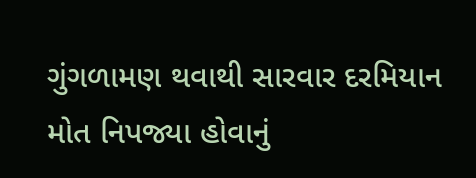ગુંગળામણ થવાથી સારવાર દરમિયાન મોત નિપજ્યા હોવાનું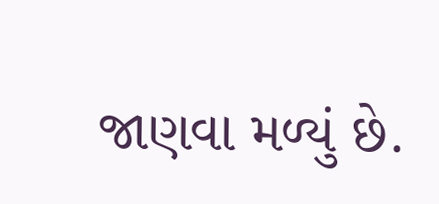જાણવા મળ્યું છે.